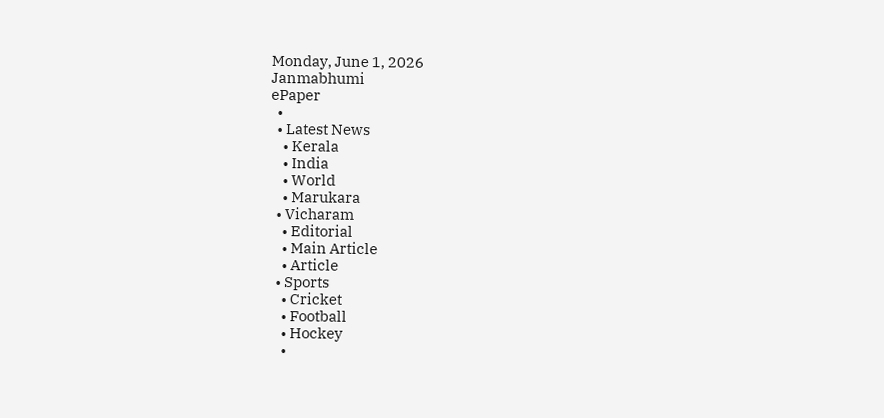Monday, June 1, 2026
Janmabhumi
ePaper
  •
  • Latest News
    • Kerala
    • India
    • World
    • Marukara
  • Vicharam
    • Editorial
    • Main Article
    • Article
  • Sports
    • Cricket
    • Football
    • Hockey
    •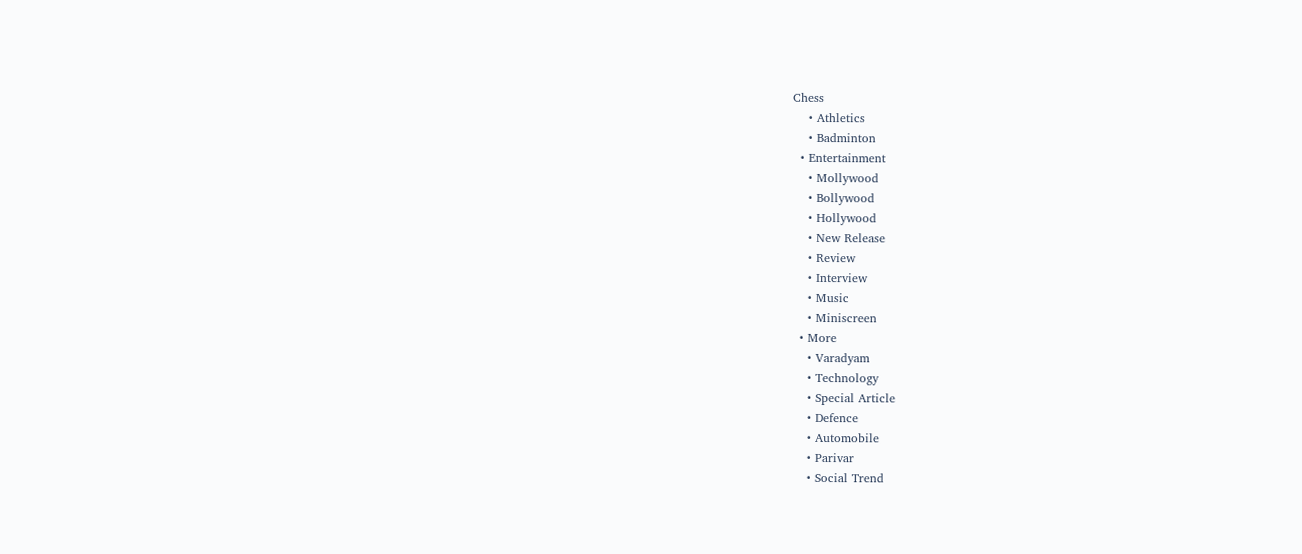Chess
    • Athletics
    • Badminton
  • Entertainment
    • Mollywood
    • Bollywood
    • Hollywood
    • New Release
    • Review
    • Interview
    • Music
    • Miniscreen
  • More
    • Varadyam
    • Technology
    • Special Article
    • Defence
    • Automobile
    • Parivar
    • Social Trend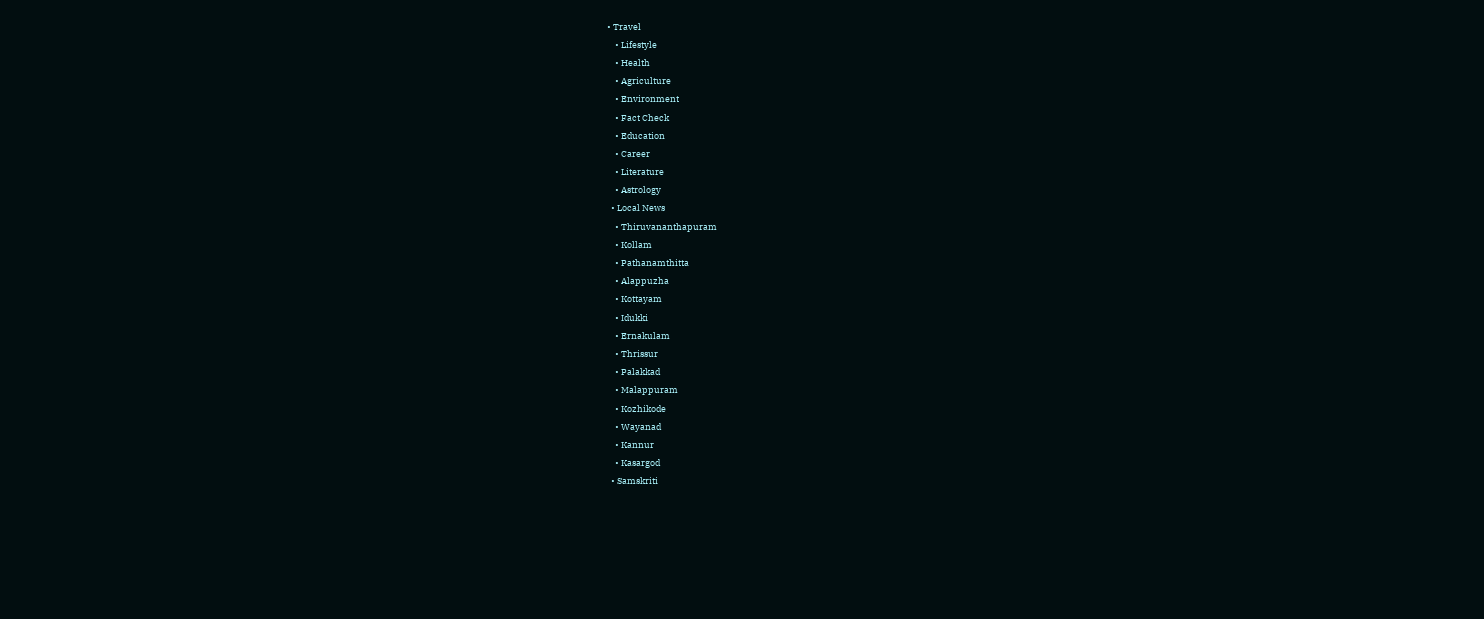• Travel
    • Lifestyle
    • Health
    • Agriculture
    • Environment
    • Fact Check
    • Education
    • Career
    • Literature
    • Astrology
  • Local News
    • Thiruvananthapuram
    • Kollam
    • Pathanamthitta
    • Alappuzha
    • Kottayam
    • Idukki
    • Ernakulam
    • Thrissur
    • Palakkad
    • Malappuram
    • Kozhikode
    • Wayanad
    • Kannur
    • Kasargod
  • Samskriti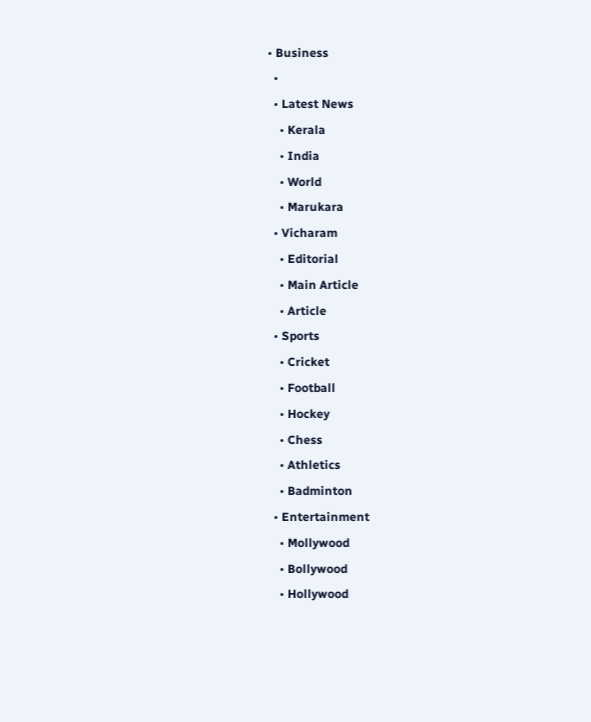• Business
  •
  • Latest News
    • Kerala
    • India
    • World
    • Marukara
  • Vicharam
    • Editorial
    • Main Article
    • Article
  • Sports
    • Cricket
    • Football
    • Hockey
    • Chess
    • Athletics
    • Badminton
  • Entertainment
    • Mollywood
    • Bollywood
    • Hollywood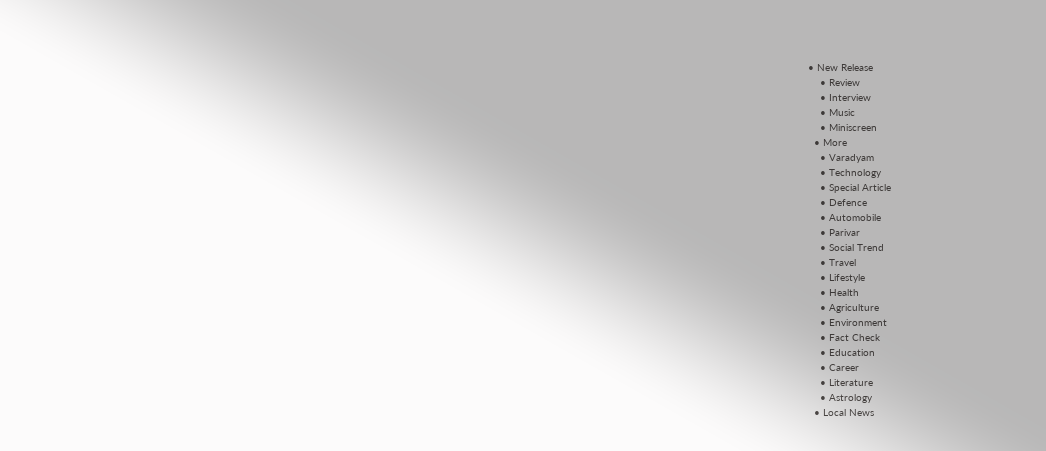• New Release
    • Review
    • Interview
    • Music
    • Miniscreen
  • More
    • Varadyam
    • Technology
    • Special Article
    • Defence
    • Automobile
    • Parivar
    • Social Trend
    • Travel
    • Lifestyle
    • Health
    • Agriculture
    • Environment
    • Fact Check
    • Education
    • Career
    • Literature
    • Astrology
  • Local News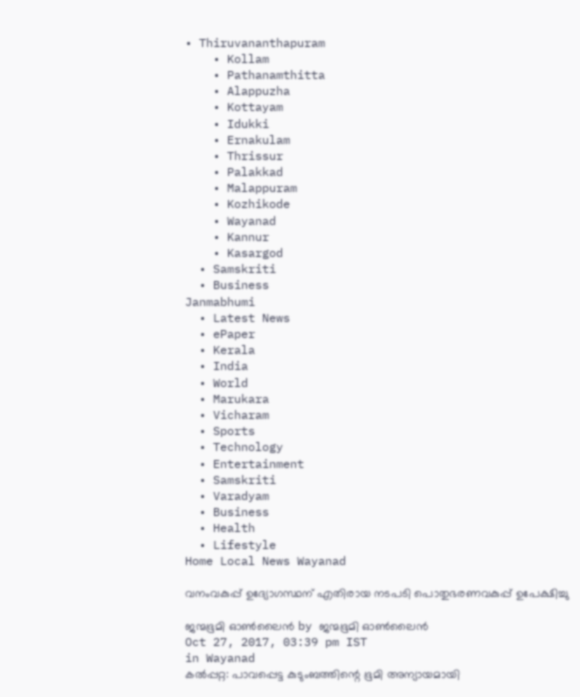• Thiruvananthapuram
    • Kollam
    • Pathanamthitta
    • Alappuzha
    • Kottayam
    • Idukki
    • Ernakulam
    • Thrissur
    • Palakkad
    • Malappuram
    • Kozhikode
    • Wayanad
    • Kannur
    • Kasargod
  • Samskriti
  • Business
Janmabhumi
  • Latest News
  • ePaper
  • Kerala
  • India
  • World
  • Marukara
  • Vicharam
  • Sports
  • Technology
  • Entertainment
  • Samskriti
  • Varadyam
  • Business
  • Health
  • Lifestyle
Home Local News Wayanad

വനംവകുപ്പ് ഉദ്യോഗസ്ഥന് എതിരായ നടപടി പൊതുഭരണവകുപ്പ് ഉപേക്ഷിച്ചു

ജന്മഭൂമി ഓണ്‍ലൈന്‍ by ജന്മഭൂമി ഓണ്‍ലൈന്‍
Oct 27, 2017, 03:39 pm IST
in Wayanad
കല്‍പ്പറ്റ: പാവപ്പെട്ട കുടുംബത്തിന്റെ ഭൂമി അന്യായമായി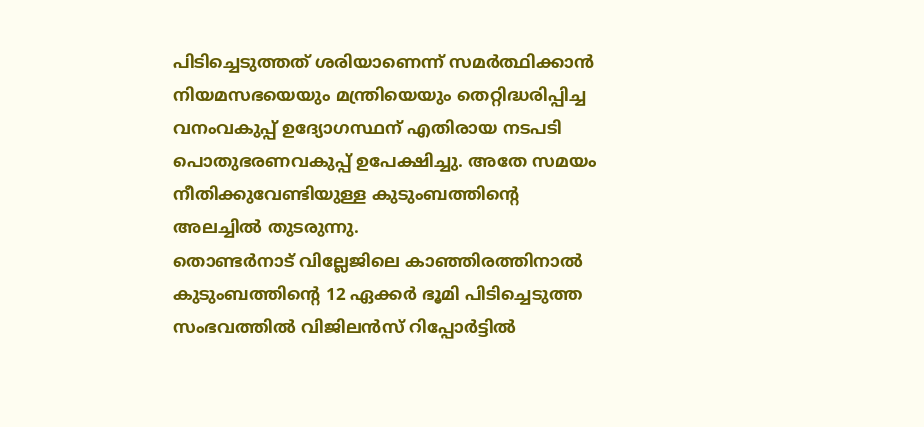പിടിച്ചെടുത്തത് ശരിയാണെന്ന് സമര്‍ത്ഥിക്കാന്‍ നിയമസഭയെയും മന്ത്രിയെയും തെറ്റിദ്ധരിപ്പിച്ച വനംവകുപ്പ് ഉദ്യോഗസ്ഥന് എതിരായ നടപടി പൊതുഭരണവകുപ്പ് ഉപേക്ഷിച്ചു. അതേ സമയം നീതിക്കുവേണ്ടിയുള്ള കുടുംബത്തിന്റെ അലച്ചില്‍ തുടരുന്നു.
തൊണ്ടര്‍നാട് വില്ലേജിലെ കാഞ്ഞിരത്തിനാല്‍ കുടുംബത്തിന്റെ 12 ഏക്കര്‍ ഭൂമി പിടിച്ചെടുത്ത സംഭവത്തില്‍ വിജിലന്‍സ് റിപ്പോര്‍ട്ടില്‍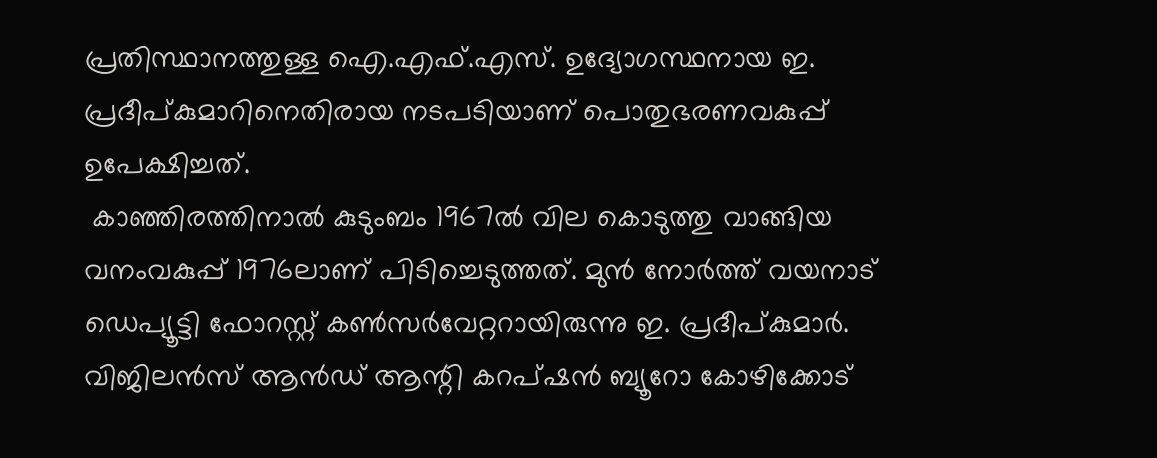പ്രതിസ്ഥാനത്തുള്ള ഐ.എഫ്.എസ്. ഉദ്യോഗസ്ഥനായ ഇ. പ്രദീപ്കുമാറിനെതിരായ നടപടിയാണ് പൊതുഭരണവകുപ്പ് ഉപേക്ഷിച്ചത്.
 കാഞ്ഞിരത്തിനാല്‍ കുടുംബം 1967ല്‍ വില കൊടുത്തു വാങ്ങിയ വനംവകുപ്പ് 1976ലാണ് പിടിച്ചെടുത്തത്. മുന്‍ നോര്‍ത്ത് വയനാട് ഡെപ്യൂട്ടി ഫോറസ്റ്റ് കണ്‍സര്‍വേറ്ററായിരുന്നു ഇ. പ്രദീപ്കുമാര്‍. വിജിലന്‍സ് ആന്‍ഡ് ആന്റി കറപ്ഷന്‍ ബ്യൂറോ കോഴിക്കോട്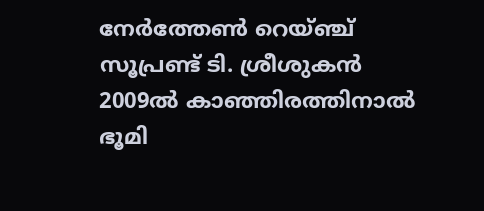നേര്‍ത്തേണ്‍ റെയ്ഞ്ച് സൂപ്രണ്ട് ടി. ശ്രീശുകന്‍ 2009ല്‍ കാഞ്ഞിരത്തിനാല്‍ ഭൂമി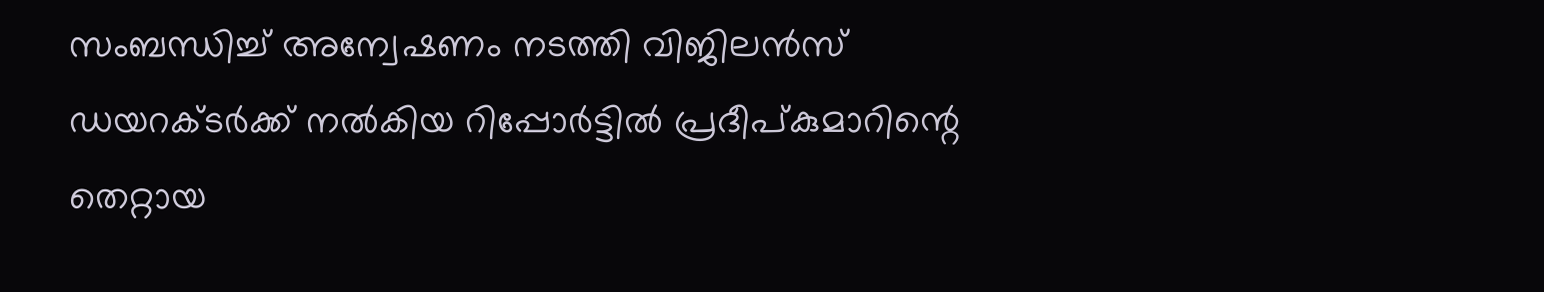സംബന്ധിച്ച് അന്വേഷണം നടത്തി വിജിലന്‍സ് ഡയറക്ടര്‍ക്ക് നല്‍കിയ റിപ്പോര്‍ട്ടില്‍ പ്രദീപ്കുമാറിന്റെ തെറ്റായ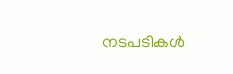നടപടികള്‍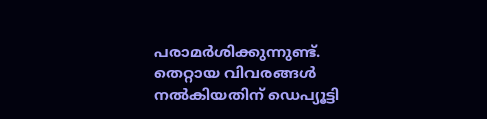പരാമര്‍ശിക്കുന്നുണ്ട്. തെറ്റായ വിവരങ്ങള്‍ നല്‍കിയതിന് ഡെപ്യൂട്ടി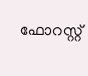ഫോറസ്റ്റ്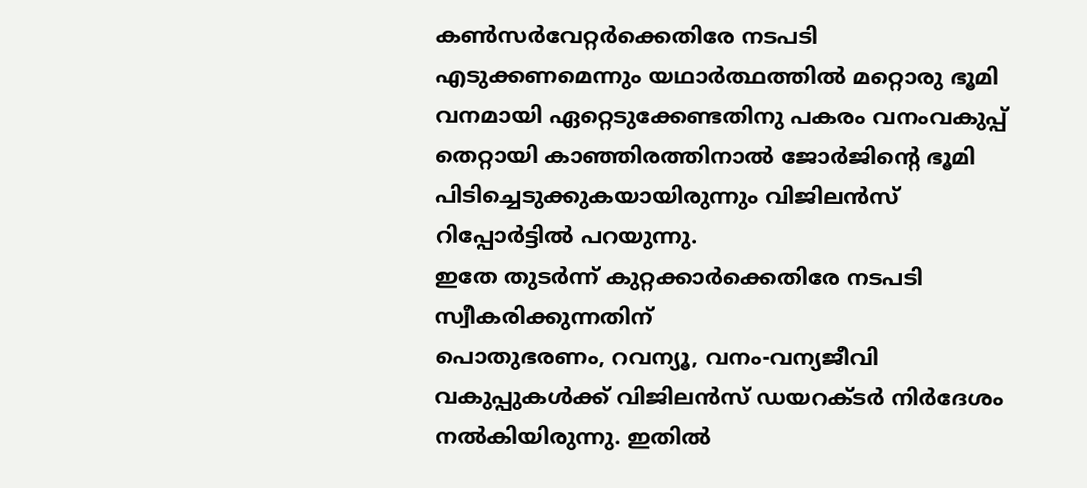കണ്‍സര്‍വേറ്റര്‍ക്കെതിരേ നടപടി എടുക്കണമെന്നും യഥാര്‍ത്ഥത്തില്‍ മറ്റൊരു ഭൂമി വനമായി ഏറ്റെടുക്കേണ്ടതിനു പകരം വനംവകുപ്പ് തെറ്റായി കാഞ്ഞിരത്തിനാല്‍ ജോര്‍ജിന്റെ ഭൂമി പിടിച്ചെടുക്കുകയായിരുന്നും വിജിലന്‍സ് റിപ്പോര്‍ട്ടില്‍ പറയുന്നു.
ഇതേ തുടര്‍ന്ന് കുറ്റക്കാര്‍ക്കെതിരേ നടപടി സ്വീകരിക്കുന്നതിന്
പൊതുഭരണം, റവന്യൂ, വനം-വന്യജീവി വകുപ്പുകള്‍ക്ക് വിജിലന്‍സ് ഡയറക്ടര്‍ നിര്‍ദേശം നല്‍കിയിരുന്നു. ഇതില്‍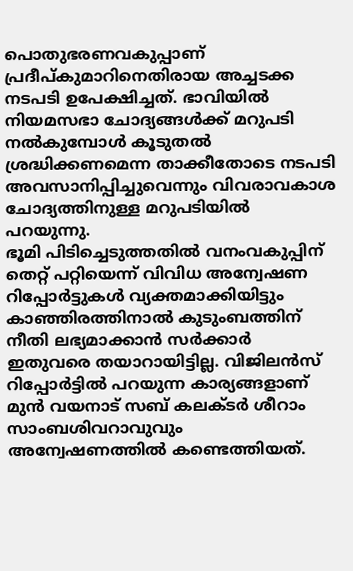പൊതുഭരണവകുപ്പാണ് പ്രദീപ്കുമാറിനെതിരായ അച്ചടക്ക നടപടി ഉപേക്ഷിച്ചത്. ഭാവിയില്‍ നിയമസഭാ ചോദ്യങ്ങള്‍ക്ക് മറുപടി നല്‍കുമ്പോള്‍ കൂടുതല്‍ ശ്രദ്ധിക്കണമെന്ന താക്കീതോടെ നടപടി അവസാനിപ്പിച്ചുവെന്നും വിവരാവകാശ ചോദ്യത്തിനുള്ള മറുപടിയില്‍ പറയുന്നു.
ഭൂമി പിടിച്ചെടുത്തതില്‍ വനംവകുപ്പിന് തെറ്റ് പറ്റിയെന്ന് വിവിധ അന്വേഷണ റിപ്പോര്‍ട്ടുകള്‍ വ്യക്തമാക്കിയിട്ടും കാഞ്ഞിരത്തിനാല്‍ കുടുംബത്തിന് നീതി ലഭ്യമാക്കാന്‍ സര്‍ക്കാര്‍ ഇതുവരെ തയാറായിട്ടില്ല. വിജിലന്‍സ് റിപ്പോര്‍ട്ടില്‍ പറയുന്ന കാര്യങ്ങളാണ് മുന്‍ വയനാട് സബ് കലക്ടര്‍ ശീറാം സാംബശിവറാവുവും അന്വേഷണത്തില്‍ കണ്ടെത്തിയത്.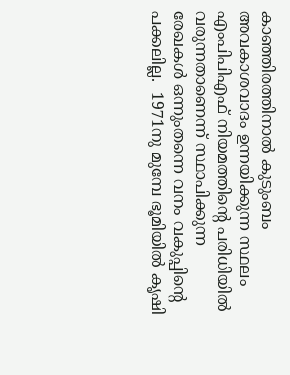കാഞ്ഞിരത്തിനാല്‍ കുടുംബം അവകാശവാദം ഉന്നയിക്കുന്ന സ്ഥലം എംപിപിഎഫ് നിയമത്തിന്റെ പരിധിയില്‍ വരുന്നതാണെന്ന് സ്ഥാപിക്കുന്ന രേഖകള്‍ ഒന്നുംതന്നെ വനം വകുപ്പിന്റെ പക്കലില്ല.  1971നു മുമ്പേ ഭൂമിയില്‍ കൃഷി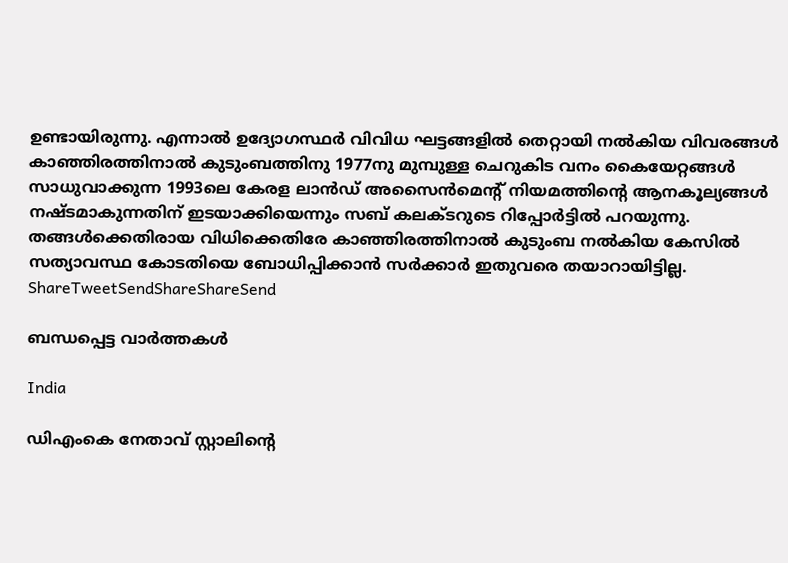ഉണ്ടായിരുന്നു. എന്നാല്‍ ഉദ്യോഗസ്ഥര്‍ വിവിധ ഘട്ടങ്ങളില്‍ തെറ്റായി നല്‍കിയ വിവരങ്ങള്‍ കാഞ്ഞിരത്തിനാല്‍ കുടുംബത്തിനു 1977നു മുമ്പുള്ള ചെറുകിട വനം കൈയേറ്റങ്ങള്‍ സാധുവാക്കുന്ന 1993ലെ കേരള ലാന്‍ഡ് അസൈന്‍മെന്റ് നിയമത്തിന്റെ ആനകൂല്യങ്ങള്‍ നഷ്ടമാകുന്നതിന് ഇടയാക്കിയെന്നും സബ് കലക്ടറുടെ റിപ്പോര്‍ട്ടില്‍ പറയുന്നു.
തങ്ങള്‍ക്കെതിരായ വിധിക്കെതിരേ കാഞ്ഞിരത്തിനാല്‍ കുടുംബ നല്‍കിയ കേസില്‍
സത്യാവസ്ഥ കോടതിയെ ബോധിപ്പിക്കാന്‍ സര്‍ക്കാര്‍ ഇതുവരെ തയാറായിട്ടില്ല.
ShareTweetSendShareShareSend

ബന്ധപ്പെട്ട വാര്‍ത്തകള്‍

India

ഡിഎംകെ നേതാവ് സ്റ്റാലിന്റെ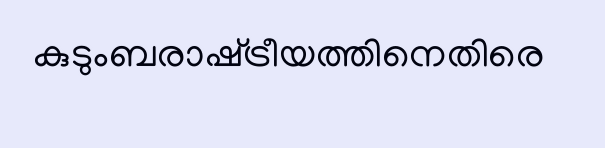കുടുംബരാഷ്‌ട്രീയത്തിനെതിരെ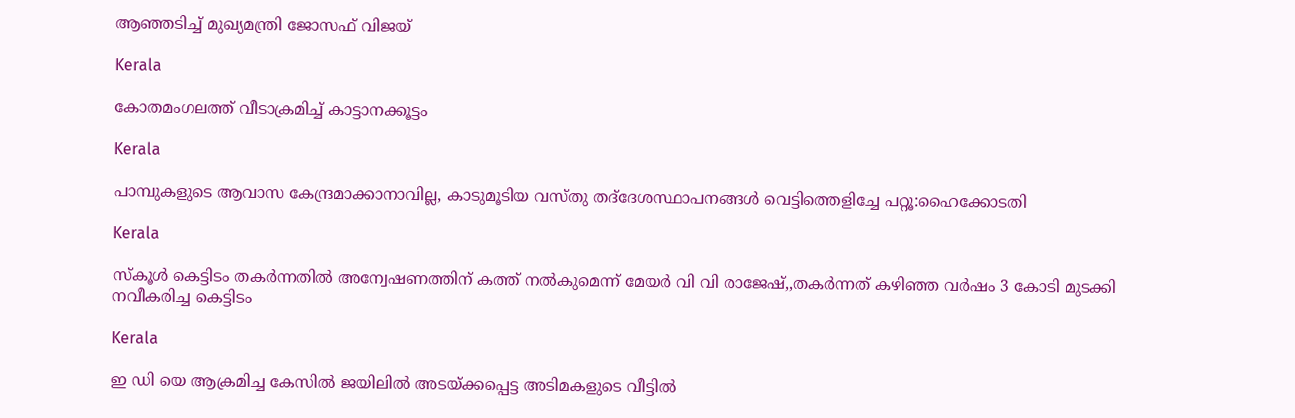ആഞ്ഞടിച്ച് മുഖ്യമന്ത്രി ജോസഫ് വിജയ്

Kerala

കോതമംഗലത്ത് വീടാക്രമിച്ച് കാട്ടാനക്കൂട്ടം

Kerala

പാമ്പുകളുടെ ആവാസ കേന്ദ്രമാക്കാനാവില്ല, കാടുമൂടിയ വസ്തു തദ്‌ദേശസ്ഥാപനങ്ങള്‍ വെട്ടിത്തെളിച്ചേ പറ്റൂ:ഹൈക്കോടതി

Kerala

സ്‌കൂള്‍ കെട്ടിടം തകര്‍ന്നതില്‍ അന്വേഷണത്തിന് കത്ത് നല്‍കുമെന്ന് മേയര്‍ വി വി രാജേഷ്,,തകര്‍ന്നത് കഴിഞ്ഞ വര്‍ഷം 3 കോടി മുടക്കി നവീകരിച്ച കെട്ടിടം

Kerala

ഇ ഡി യെ ആക്രമിച്ച കേസിൽ ജയിലിൽ അടയ്‌ക്കപ്പെട്ട അടിമകളുടെ വീട്ടിൽ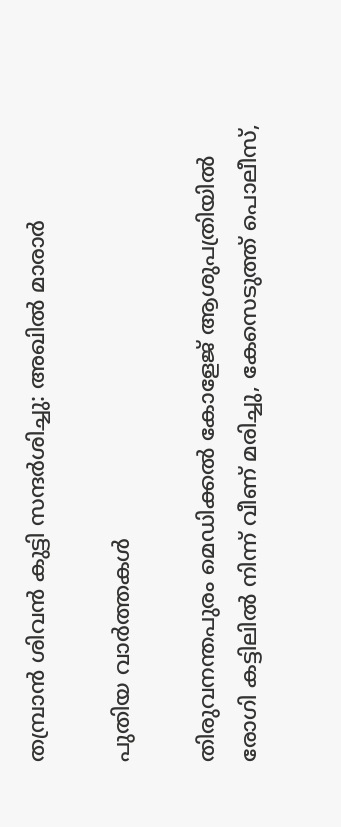തമ്പ്രാൻ ശിവൻ കുട്ടി സന്ദർശിച്ചു: അഖില്‍ മാരാര്‍

പുതിയ വാര്‍ത്തകള്‍

തിരുവനന്തപുരം മെഡിക്കല്‍ കോളേജ് ആശുപത്രിയില്‍ രോഗി കട്ടിലില്‍ നിന്ന് വീണ് മരിച്ചു, കേസെടുത്ത് പൊലീസ്,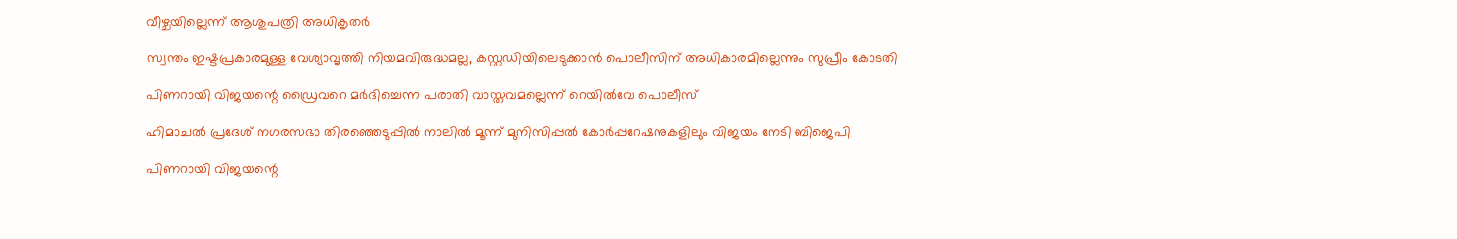വീഴ്ചയില്ലെന്ന് ആശുപത്രി അധികൃതര്‍

സ്വന്തം ഇഷ്ടപ്രകാരമുള്ള വേശ്യാവൃത്തി നിയമവിരുദ്ധമല്ല, കസ്റ്റഡിയിലെടുക്കാന്‍ പൊലീസിന് അധികാരമില്ലെന്നും സുപ്രീം കോടതി

പിണറായി വിജയന്റെ ഡ്രൈവറെ മര്‍ദിച്ചെന്ന പരാതി വാസ്തവമല്ലെന്ന് റെയില്‍വേ പൊലീസ്

ഹിമാചൽ പ്രദേശ് നഗരസഭാ തിരഞ്ഞെടുപ്പിൽ നാലില്‍ മൂന്ന് മുനിസിപ്പൽ കോർപ്പറേഷനുകളിലും വിജയം നേടി ബിജെപി

പിണറായി വിജയന്റെ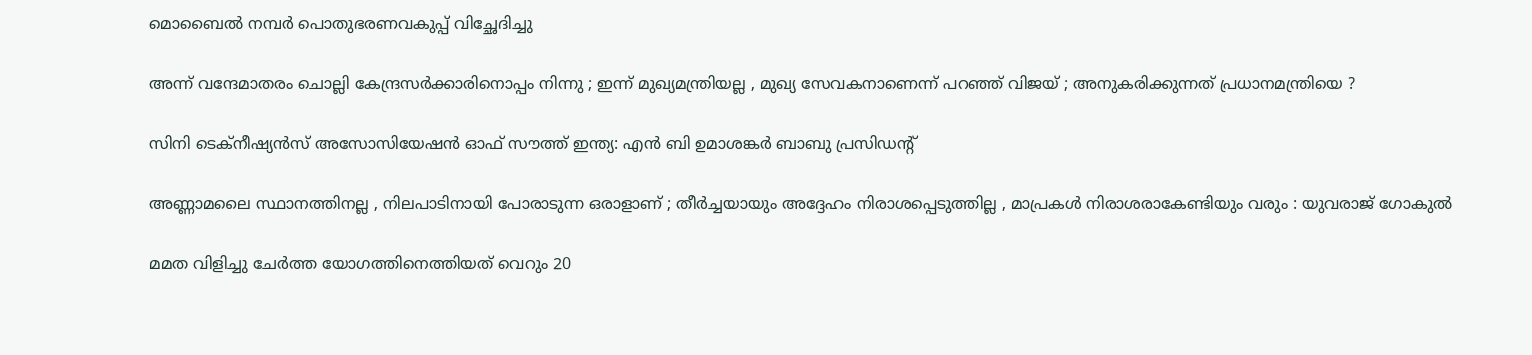മൊബൈല്‍ നമ്പര്‍ പൊതുഭരണവകുപ്പ് വിച്ഛേദിച്ചു

അന്ന് വന്ദേമാതരം ചൊല്ലി കേന്ദ്രസർക്കാരിനൊപ്പം നിന്നു ; ഇന്ന് മുഖ്യമന്ത്രിയല്ല , മുഖ്യ സേവകനാണെന്ന് പറഞ്ഞ് വിജയ് ; അനുകരിക്കുന്നത് പ്രധാനമന്ത്രിയെ ?

സിനി ടെക്‌നീഷ്യന്‍സ് അസോസിയേഷന്‍ ഓഫ് സൗത്ത് ഇന്ത്യ: എന്‍ ബി ഉമാശങ്കര്‍ ബാബു പ്രസിഡന്റ്

അണ്ണാമലൈ സ്ഥാനത്തിനല്ല , നിലപാടിനായി പോരാടുന്ന ഒരാളാണ് ; തീര്‍ച്ചയായും അദ്ദേഹം നിരാശപ്പെടുത്തില്ല , മാപ്രകള്‍ നിരാശരാകേണ്ടിയും വരും : യുവരാജ് ഗോകുൽ

മമത വിളിച്ചു ചേർത്ത യോഗത്തിനെത്തിയത് വെറും 20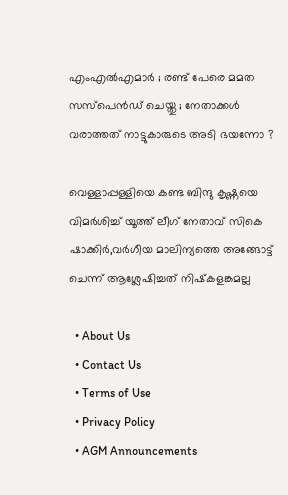എംഎൽഎമാർ ; രണ്ട് പേരെ മമത സസ്പെൻഡ് ചെയ്തു ; നേതാക്കൾ വരാത്തത് നാട്ടുകാരുടെ അടി ഭയന്നോ ?

വെള്ളാപ്പള്ളിയെ കണ്ട ബിന്ദു കൃഷ്ണയെ വിമര്‍ശിച്ച് യൂത്ത് ലീഗ് നേതാവ് സികെ ഷാക്കിര്‍,വര്‍ഗീയ മാലിന്യത്തെ അങ്ങോട്ട് ചെന്ന് ആശ്ലേഷിച്ചത് നിഷ്‌കളങ്കമല്ല

  • About Us
  • Contact Us
  • Terms of Use
  • Privacy Policy
  • AGM Announcements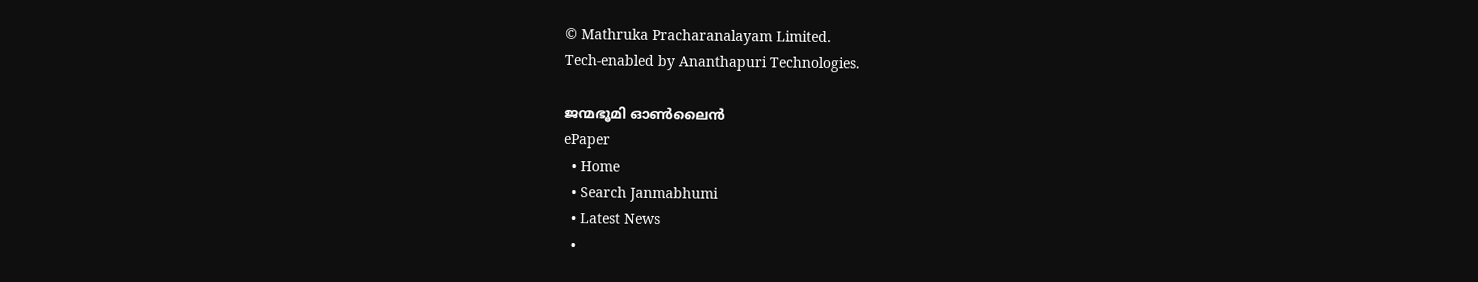© Mathruka Pracharanalayam Limited.
Tech-enabled by Ananthapuri Technologies.

ജന്മഭൂമി ഓണ്‍ലൈന്‍
ePaper
  • Home
  • Search Janmabhumi
  • Latest News
  •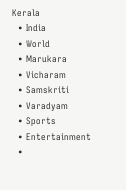Kerala
  • India
  • World
  • Marukara
  • Vicharam
  • Samskriti
  • Varadyam
  • Sports
  • Entertainment
  •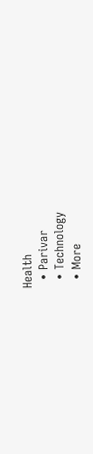Health
  • Parivar
  • Technology
  • More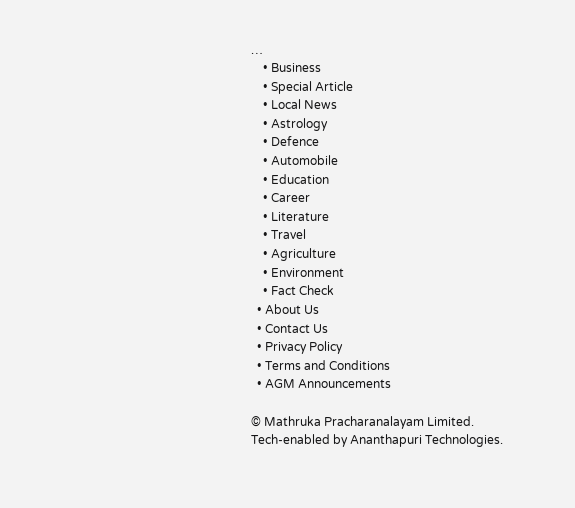…
    • Business
    • Special Article
    • Local News
    • Astrology
    • Defence
    • Automobile
    • Education
    • Career
    • Literature
    • Travel
    • Agriculture
    • Environment
    • Fact Check
  • About Us
  • Contact Us
  • Privacy Policy
  • Terms and Conditions
  • AGM Announcements

© Mathruka Pracharanalayam Limited.
Tech-enabled by Ananthapuri Technologies.